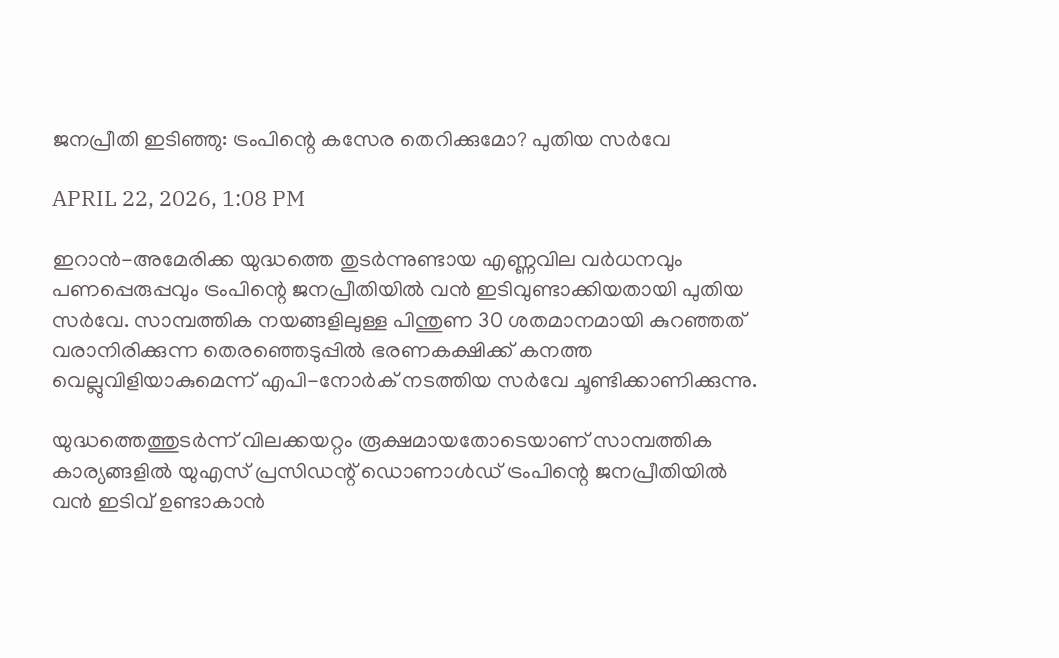ജനപ്രീതി ഇടിഞ്ഞു: ട്രംപിന്റെ കസേര തെറിക്കുമോ? പുതിയ സര്‍വേ

APRIL 22, 2026, 1:08 PM

ഇറാന്‍-അമേരിക്ക യുദ്ധത്തെ തുടര്‍ന്നുണ്ടായ എണ്ണവില വര്‍ധനവും പണപ്പെരുപ്പവും ട്രംപിന്റെ ജനപ്രീതിയില്‍ വന്‍ ഇടിവുണ്ടാക്കിയതായി പുതിയ സര്‍വേ. സാമ്പത്തിക നയങ്ങളിലുള്ള പിന്തുണ 30 ശതമാനമായി കുറഞ്ഞത് വരാനിരിക്കുന്ന തെരഞ്ഞെടുപ്പില്‍ ഭരണകക്ഷിക്ക് കനത്ത വെല്ലുവിളിയാകുമെന്ന് എപി-നോര്‍ക് നടത്തിയ സര്‍വേ ചൂണ്ടിക്കാണിക്കുന്നു.

യുദ്ധത്തെത്തുടര്‍ന്ന് വിലക്കയറ്റം രൂക്ഷമായതോടെയാണ് സാമ്പത്തിക കാര്യങ്ങളില്‍ യുഎസ് പ്രസിഡന്റ് ഡൊണാള്‍ഡ് ട്രംപിന്റെ ജനപ്രീതിയില്‍ വന്‍ ഇടിവ് ഉണ്ടാകാന്‍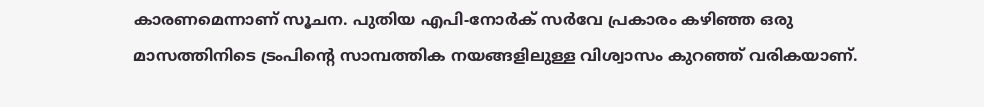കാരണമെന്നാണ് സൂചന. പുതിയ എപി-നോര്‍ക് സര്‍വേ പ്രകാരം കഴിഞ്ഞ ഒരു മാസത്തിനിടെ ട്രംപിന്റെ സാമ്പത്തിക നയങ്ങളിലുള്ള വിശ്വാസം കുറഞ്ഞ് വരികയാണ്.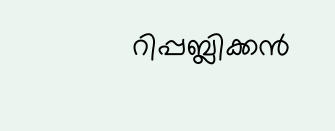റിപ്പബ്ലിക്കന്‍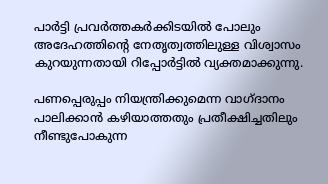പാര്‍ട്ടി പ്രവര്‍ത്തകര്‍ക്കിടയില്‍ പോലും അദേഹത്തിന്റെ നേതൃത്വത്തിലുള്ള വിശ്വാസം കുറയുന്നതായി റിപ്പോര്‍ട്ടില്‍ വ്യക്തമാക്കുന്നു.

പണപ്പെരുപ്പം നിയന്ത്രിക്കുമെന്ന വാഗ്ദാനം പാലിക്കാന്‍ കഴിയാത്തതും പ്രതീക്ഷിച്ചതിലും നീണ്ടുപോകുന്ന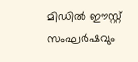മിഡില്‍ ഈസ്റ്റ് സംഘര്‍ഷവും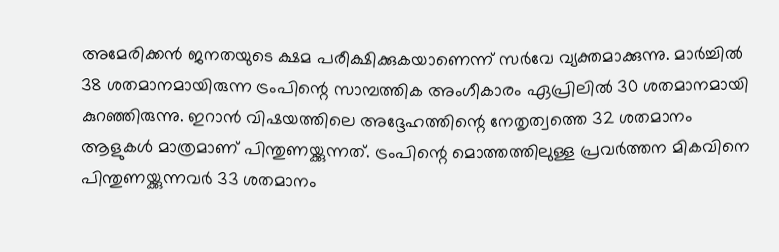അമേരിക്കന്‍ ജനതയുടെ ക്ഷമ പരീക്ഷിക്കുകയാണെന്ന് സര്‍വേ വ്യക്തമാക്കുന്നു. മാര്‍ച്ചില്‍ 38 ശതമാനമായിരുന്ന ട്രംപിന്റെ സാമ്പത്തിക അംഗീകാരം ഏപ്രിലില്‍ 30 ശതമാനമായി കുറഞ്ഞിരുന്നു. ഇറാന്‍ വിഷയത്തിലെ അദ്ദേഹത്തിന്റെ നേതൃത്വത്തെ 32 ശതമാനം ആളുകള്‍ മാത്രമാണ് പിന്തുണയ്ക്കുന്നത്. ട്രംപിന്റെ മൊത്തത്തിലുള്ള പ്രവര്‍ത്തന മികവിനെ പിന്തുണയ്ക്കുന്നവര്‍ 33 ശതമാനം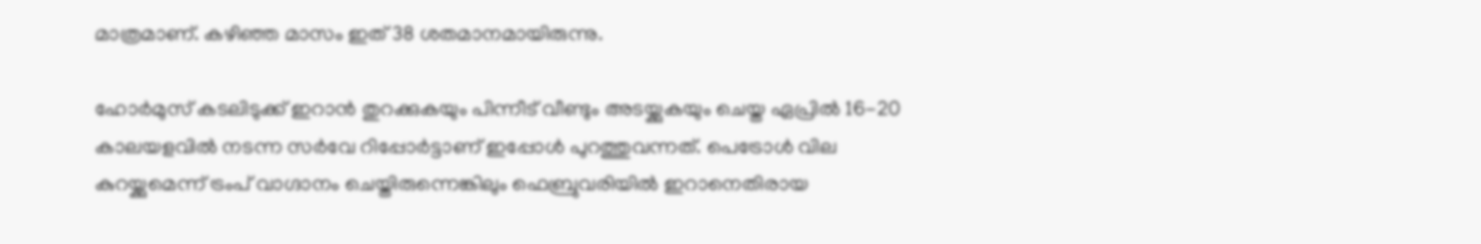മാത്രമാണ്. കഴിഞ്ഞ മാസം ഇത് 38 ശതമാനമായിരുന്നു.

ഹോര്‍മുസ് കടലിടുക്ക് ഇറാന്‍ തുറക്കുകയും പിന്നീട് വീണ്ടും അടയ്ക്കുകയും ചെയ്ത ഏപ്രില്‍ 16-20 കാലയളവില്‍ നടന്ന സര്‍വേ റിപ്പോര്‍ട്ടാണ് ഇപ്പോള്‍ പുറത്തുവന്നത്. പെട്രോള്‍ വില കുറയ്ക്കുമെന്ന് ട്രംപ് വാഗ്ദാനം ചെയ്തിരുന്നെങ്കിലും ഫെബ്രുവരിയില്‍ ഇറാനെതിരായ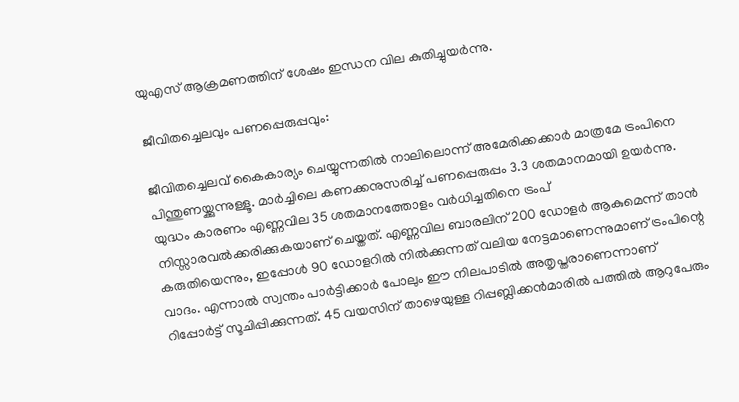യുഎസ് ആക്രമണത്തിന് ശേഷം ഇന്ധന വില കുതിച്ചുയര്‍ന്നു.

ജീവിതച്ചെലവും പണപ്പെരുപ്പവും:

ജീവിതച്ചെലവ് കൈകാര്യം ചെയ്യുന്നതില്‍ നാലിലൊന്ന് അമേരിക്കക്കാര്‍ മാത്രമേ ട്രംപിനെ പിന്തുണയ്ക്കുന്നുള്ളൂ. മാര്‍ച്ചിലെ കണക്കനുസരിച്ച് പണപ്പെരുപ്പം 3.3 ശതമാനമായി ഉയര്‍ന്നു. യുദ്ധം കാരണം എണ്ണവില 35 ശതമാനത്തോളം വര്‍ധിച്ചതിനെ ട്രംപ് നിസ്സാരവല്‍ക്കരിക്കുകയാണ് ചെയ്തത്. എണ്ണവില ബാരലിന് 200 ഡോളര്‍ ആകുമെന്ന് താന്‍ കരുതിയെന്നും, ഇപ്പോള്‍ 90 ഡോളറില്‍ നില്‍ക്കുന്നത് വലിയ നേട്ടമാണെന്നുമാണ് ട്രംപിന്റെ വാദം. എന്നാല്‍ സ്വന്തം പാര്‍ട്ടിക്കാര്‍ പോലും ഈ നിലപാടില്‍ അതൃപ്തരാണെന്നാണ് റിപ്പോര്‍ട്ട് സൂചിപ്പിക്കുന്നത്. 45 വയസിന് താഴെയുള്ള റിപ്പബ്ലിക്കന്‍മാരില്‍ പത്തില്‍ ആറുപേരും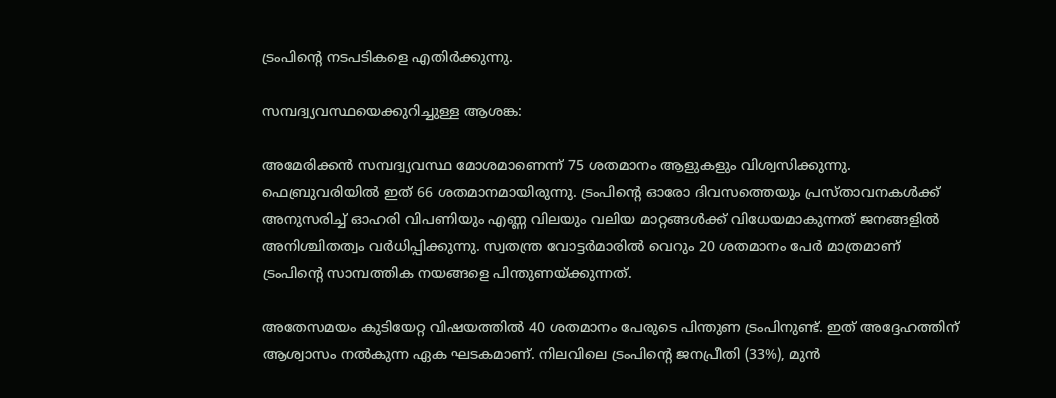ട്രംപിന്റെ നടപടികളെ എതിര്‍ക്കുന്നു.

സമ്പദ്വ്യവസ്ഥയെക്കുറിച്ചുള്ള ആശങ്ക:

അമേരിക്കന്‍ സമ്പദ്വ്യവസ്ഥ മോശമാണെന്ന് 75 ശതമാനം ആളുകളും വിശ്വസിക്കുന്നു. ഫെബ്രുവരിയില്‍ ഇത് 66 ശതമാനമായിരുന്നു. ട്രംപിന്റെ ഓരോ ദിവസത്തെയും പ്രസ്താവനകള്‍ക്ക് അനുസരിച്ച് ഓഹരി വിപണിയും എണ്ണ വിലയും വലിയ മാറ്റങ്ങള്‍ക്ക് വിധേയമാകുന്നത് ജനങ്ങളില്‍ അനിശ്ചിതത്വം വര്‍ധിപ്പിക്കുന്നു. സ്വതന്ത്ര വോട്ടര്‍മാരില്‍ വെറും 20 ശതമാനം പേര്‍ മാത്രമാണ് ട്രംപിന്റെ സാമ്പത്തിക നയങ്ങളെ പിന്തുണയ്ക്കുന്നത്.

അതേസമയം കുടിയേറ്റ വിഷയത്തില്‍ 40 ശതമാനം പേരുടെ പിന്തുണ ട്രംപിനുണ്ട്. ഇത് അദ്ദേഹത്തിന് ആശ്വാസം നല്‍കുന്ന ഏക ഘടകമാണ്. നിലവിലെ ട്രംപിന്റെ ജനപ്രീതി (33%), മുന്‍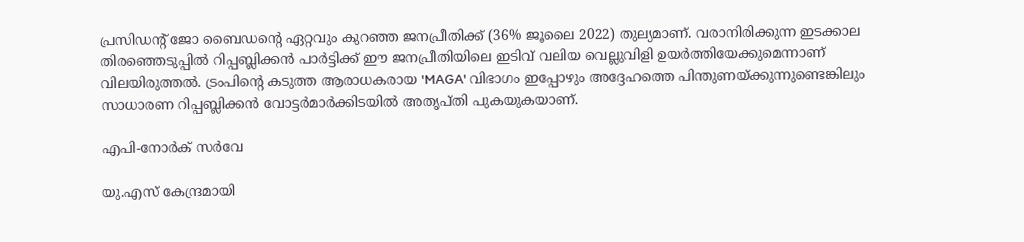പ്രസിഡന്റ് ജോ ബൈഡന്റെ ഏറ്റവും കുറഞ്ഞ ജനപ്രീതിക്ക് (36% ജൂലൈ 2022) തുല്യമാണ്. വരാനിരിക്കുന്ന ഇടക്കാല തിരഞ്ഞെടുപ്പില്‍ റിപ്പബ്ലിക്കന്‍ പാര്‍ട്ടിക്ക് ഈ ജനപ്രീതിയിലെ ഇടിവ് വലിയ വെല്ലുവിളി ഉയര്‍ത്തിയേക്കുമെന്നാണ് വിലയിരുത്തല്‍. ട്രംപിന്റെ കടുത്ത ആരാധകരായ 'MAGA' വിഭാഗം ഇപ്പോഴും അദ്ദേഹത്തെ പിന്തുണയ്ക്കുന്നുണ്ടെങ്കിലും സാധാരണ റിപ്പബ്ലിക്കന്‍ വോട്ടര്‍മാര്‍ക്കിടയില്‍ അതൃപ്തി പുകയുകയാണ്.

എപി-നോര്‍ക് സര്‍വേ

യു.എസ് കേന്ദ്രമായി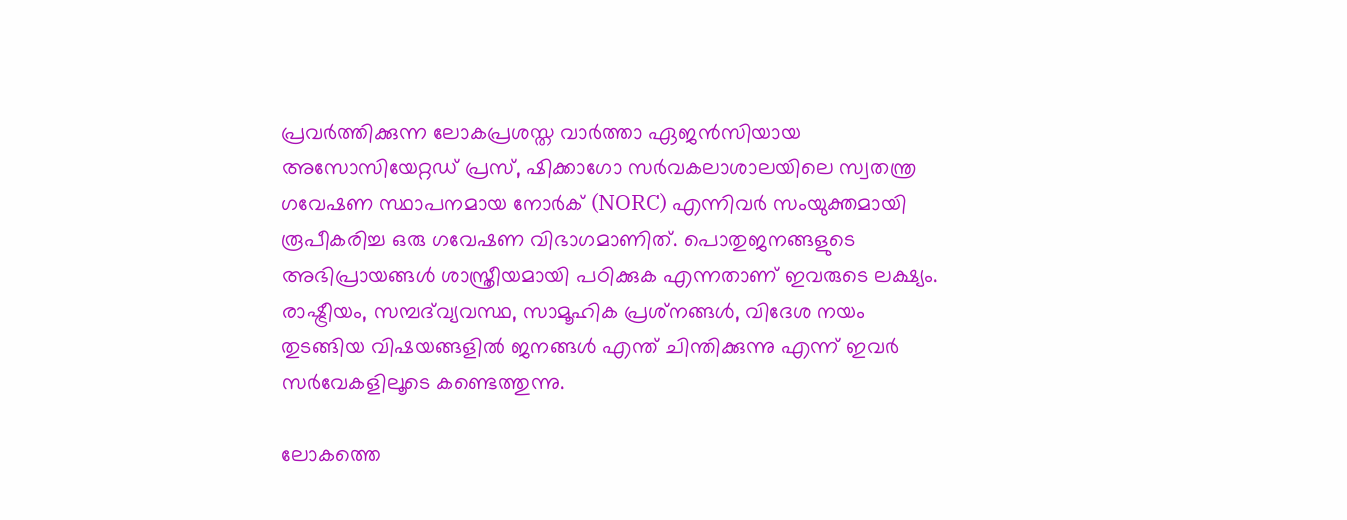പ്രവര്‍ത്തിക്കുന്ന ലോകപ്രശസ്ത വാര്‍ത്താ ഏജന്‍സിയായ അസോസിയേറ്റഡ് പ്രസ്, ഷിക്കാഗോ സര്‍വകലാശാലയിലെ സ്വതന്ത്ര ഗവേഷണ സ്ഥാപനമായ നോര്‍ക് (NORC) എന്നിവര്‍ സംയുക്തമായി രൂപീകരിച്ച ഒരു ഗവേഷണ വിഭാഗമാണിത്. പൊതുജനങ്ങളുടെ അഭിപ്രായങ്ങള്‍ ശാസ്ത്രീയമായി പഠിക്കുക എന്നതാണ് ഇവരുടെ ലക്ഷ്യം. രാഷ്ട്രീയം, സമ്പദ്‌വ്യവസ്ഥ, സാമൂഹിക പ്രശ്‌നങ്ങള്‍, വിദേശ നയം തുടങ്ങിയ വിഷയങ്ങളില്‍ ജനങ്ങള്‍ എന്ത് ചിന്തിക്കുന്നു എന്ന് ഇവര്‍ സര്‍വേകളിലൂടെ കണ്ടെത്തുന്നു.

ലോകത്തെ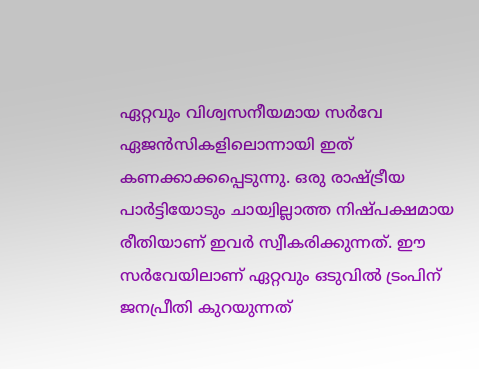ഏറ്റവും വിശ്വസനീയമായ സര്‍വേ ഏജന്‍സികളിലൊന്നായി ഇത് കണക്കാക്കപ്പെടുന്നു. ഒരു രാഷ്ട്രീയ പാര്‍ട്ടിയോടും ചായ്വില്ലാത്ത നിഷ്പക്ഷമായ രീതിയാണ് ഇവര്‍ സ്വീകരിക്കുന്നത്. ഈ സര്‍വേയിലാണ് ഏറ്റവും ഒടുവില്‍ ട്രംപിന് ജനപ്രീതി കുറയുന്നത്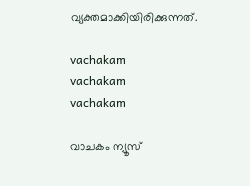വ്യക്തമാക്കിയിരിക്കുന്നത്.

vachakam
vachakam
vachakam

വാചകം ന്യൂസ്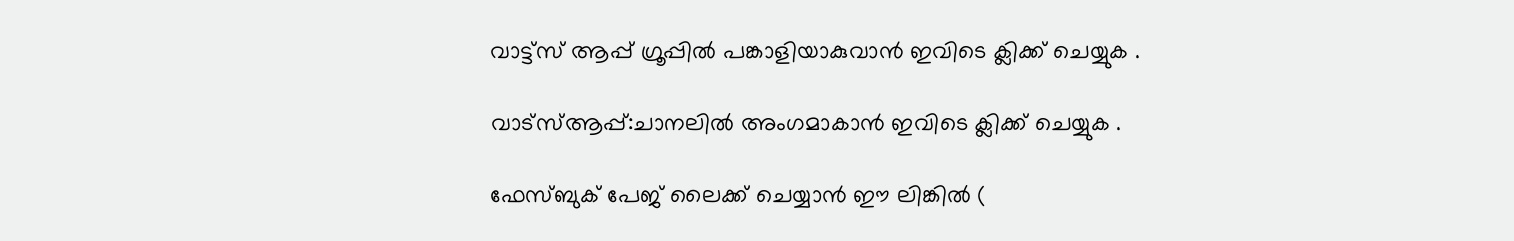വാട്ട്സ് ആപ്പ് ഗ്രൂപ്പിൽ പങ്കാളിയാകുവാൻ ഇവിടെ ക്ലിക്ക് ചെയ്യുക .

വാട്സ്ആപ്പ്:ചാനലിൽ അംഗമാകാൻ ഇവിടെ ക്ലിക്ക് ചെയ്യുക .

ഫേസ്ബുക് പേജ് ലൈക്ക് ചെയ്യാൻ ഈ ലിങ്കിൽ (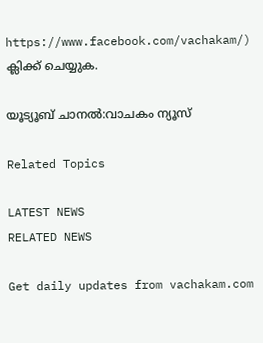https://www.facebook.com/vachakam/) ക്ലിക്ക് ചെയ്യുക.

യൂട്യൂബ് ചാനൽ:വാചകം ന്യൂസ്

Related Topics

LATEST NEWS
RELATED NEWS

Get daily updates from vachakam.com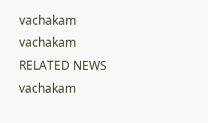vachakam
vachakam
RELATED NEWS
vachakam